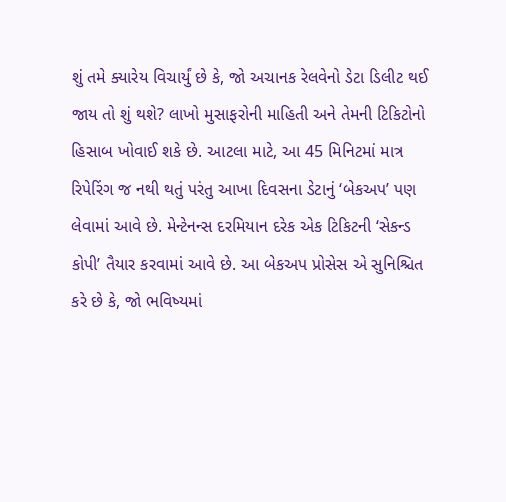શું તમે ક્યારેય વિચાર્યું છે કે, જો અચાનક રેલવેનો ડેટા ડિલીટ થઈ જાય તો શું થશે? લાખો મુસાફરોની માહિતી અને તેમની ટિકિટોનો હિસાબ ખોવાઈ શકે છે. આટલા માટે, આ 45 મિનિટમાં માત્ર રિપેરિંગ જ નથી થતું પરંતુ આખા દિવસના ડેટાનું ‘બેકઅપ’ પણ લેવામાં આવે છે. મેન્ટેનન્સ દરમિયાન દરેક એક ટિકિટની ‘સેકન્ડ કોપી’ તૈયાર કરવામાં આવે છે. આ બેકઅપ પ્રોસેસ એ સુનિશ્ચિત કરે છે કે, જો ભવિષ્યમાં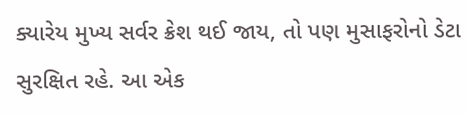ક્યારેય મુખ્ય સર્વર ક્રેશ થઈ જાય, તો પણ મુસાફરોનો ડેટા સુરક્ષિત રહે. આ એક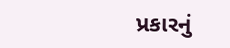પ્રકારનું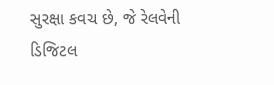સુરક્ષા કવચ છે, જે રેલવેની ડિજિટલ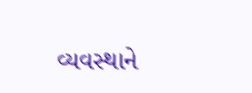વ્યવસ્થાને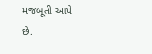મજબૂતી આપે છે.